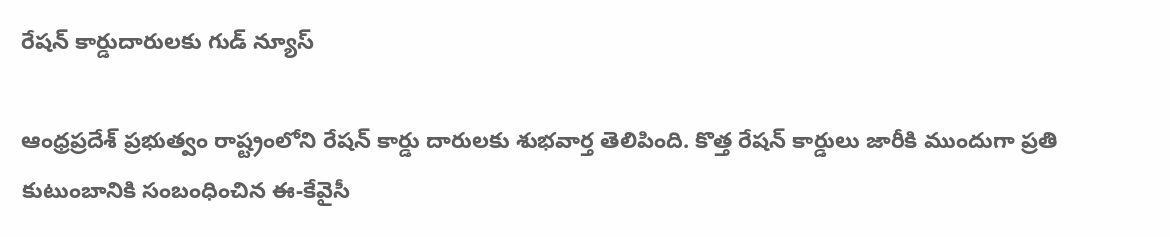రేషన్ కార్డుదారులకు గుడ్ న్యూస్

ఆంధ్రప్రదేశ్ ప్రభుత్వం రాష్ట్రంలోని రేషన్ కార్డు దారులకు శుభవార్త తెలిపింది. కొత్త రేషన్ కార్డులు జారీకి ముందుగా ప్రతి కుటుంబానికి సంబంధించిన ఈ-కేవైసీ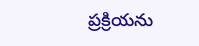ప్రక్రియను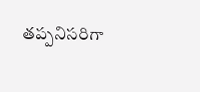తప్పనిసరిగా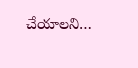చేయాలని…